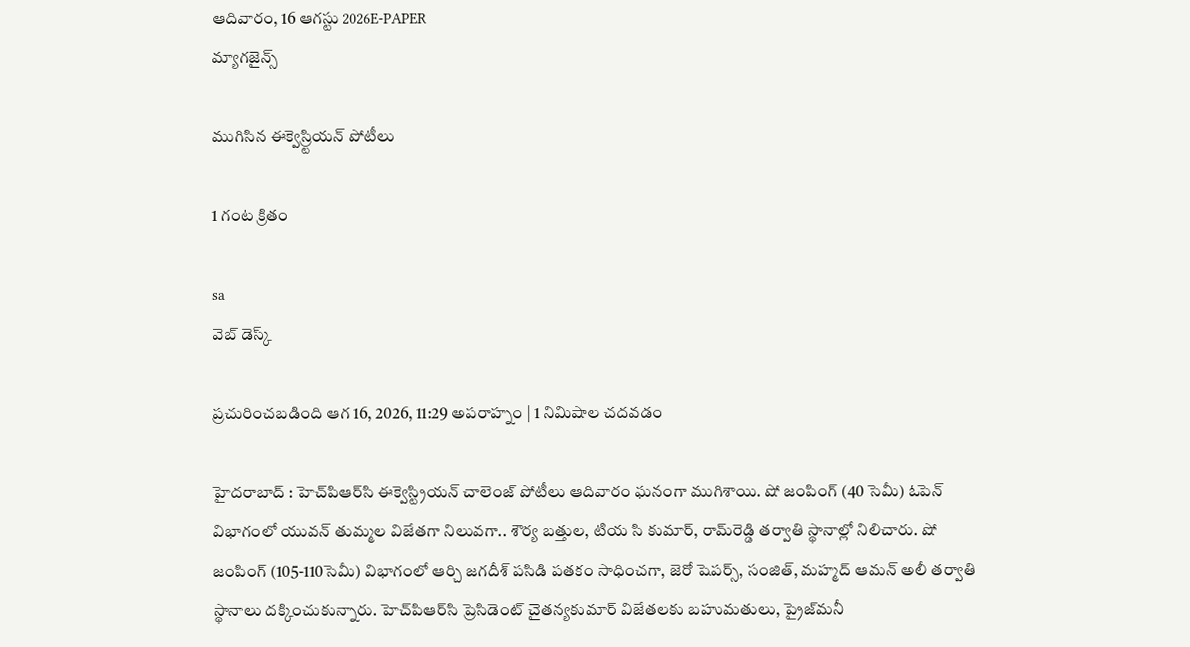ఆదివారం, 16 ఆగస్టు 2026E-PAPER
మ్యాగజైన్స్

ముగిసిన ఈక్వెస్ర్టియన్‌ పోటీలు

1 గంట క్రితం

sa
వెబ్ డెస్క్

ప్రచురించబడింది ఆగ 16, 2026, 11:29 అపరాహ్నం | 1 నిమిషాల చదవడం

హైదరాబాద్‌ : హెచ్‌పిఆర్‌సి ఈక్వెస్ట్రియన్‌ చాలెంజ్‌ పోటీలు ఆదివారం ఘనంగా ముగిశాయి. షో జంపింగ్‌ (40 సెమీ) ఓపెన్‌ విభాగంలో యువన్‌ తుమ్మల విజేతగా నిలువగా.. శౌర్య బత్తుల, టియ సి కుమార్‌, రామ్‌రెడ్డి తర్వాతి స్థానాల్లో నిలిచారు. షో జంపింగ్‌ (105-110సెమీ) విభాగంలో ఆర్చి జగదీశ్‌ పసిడి పతకం సాధించగా, జెరో షెపర్స్‌, సంజిత్‌, మహ్మద్‌ ఆమన్‌ అలీ తర్వాతి స్థానాలు దక్కించుకున్నారు. హెచ్‌పిఆర్‌సి ప్రెసిడెంట్‌ చైతన్యకుమార్‌ విజేతలకు బహుమతులు, ప్రైజ్‌మనీ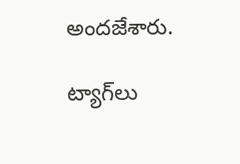అందజేశారు.

ట్యాగ్‌లు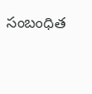సంబంధిత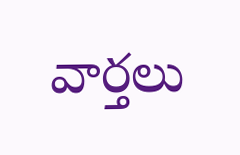వార్తలు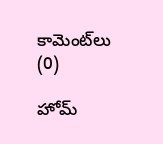కామెంట్‌లు (0)

హోమ్